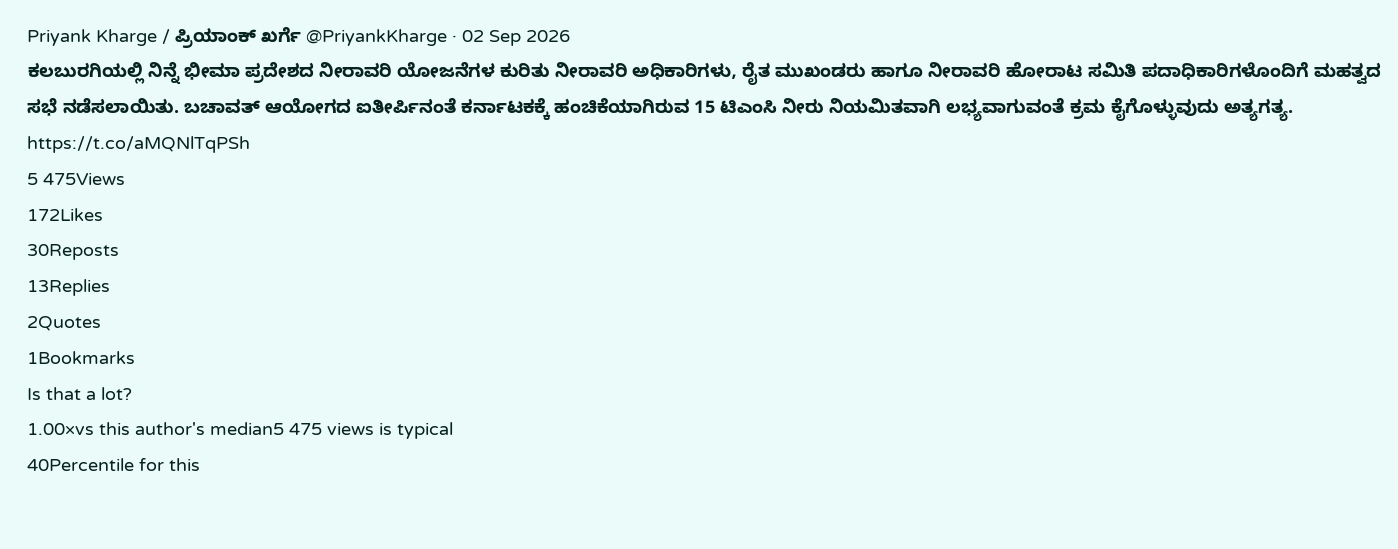Priyank Kharge / ಪ್ರಿಯಾಂಕ್ ಖರ್ಗೆ @PriyankKharge · 02 Sep 2026
ಕಲಬುರಗಿಯಲ್ಲಿ ನಿನ್ನೆ ಭೀಮಾ ಪ್ರದೇಶದ ನೀರಾವರಿ ಯೋಜನೆಗಳ ಕುರಿತು ನೀರಾವರಿ ಅಧಿಕಾರಿಗಳು, ರೈತ ಮುಖಂಡರು ಹಾಗೂ ನೀರಾವರಿ ಹೋರಾಟ ಸಮಿತಿ ಪದಾಧಿಕಾರಿಗಳೊಂದಿಗೆ ಮಹತ್ವದ ಸಭೆ ನಡೆಸಲಾಯಿತು. ಬಚಾವತ್ ಆಯೋಗದ ಐತೀರ್ಪಿನಂತೆ ಕರ್ನಾಟಕಕ್ಕೆ ಹಂಚಿಕೆಯಾಗಿರುವ 15 ಟಿಎಂಸಿ ನೀರು ನಿಯಮಿತವಾಗಿ ಲಭ್ಯವಾಗುವಂತೆ ಕ್ರಮ ಕೈಗೊಳ್ಳುವುದು ಅತ್ಯಗತ್ಯ. https://t.co/aMQNlTqPSh
5 475Views
172Likes
30Reposts
13Replies
2Quotes
1Bookmarks
Is that a lot?
1.00×vs this author's median5 475 views is typical
40Percentile for this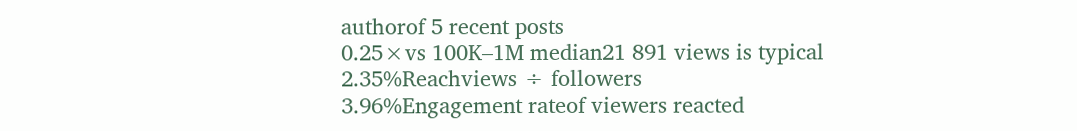authorof 5 recent posts
0.25×vs 100K–1M median21 891 views is typical
2.35%Reachviews ÷ followers
3.96%Engagement rateof viewers reacted